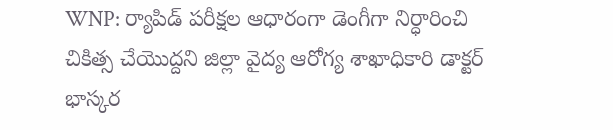WNP: ర్యాపిడ్ పరీక్షల ఆధారంగా డెంగీగా నిర్ధారించి చికిత్స చేయొద్దని జిల్లా వైద్య ఆరోగ్య శాఖాధికారి డాక్టర్ భాస్కర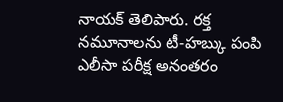నాయక్ తెలిపారు. రక్త నమూనాలను టీ-హబ్కు పంపి ఎలీసా పరీక్ష అనంతరం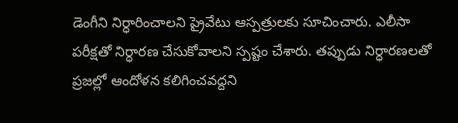డెంగీని నిర్ధారించాలని ప్రైవేటు ఆస్పత్రులకు సూచించారు. ఎలీసా పరీక్షతో నిర్ధారణ చేసుకోవాలని స్పష్టం చేశారు. తప్పుడు నిర్ధారణలతో ప్రజల్లో ఆందోళన కలిగించవద్దని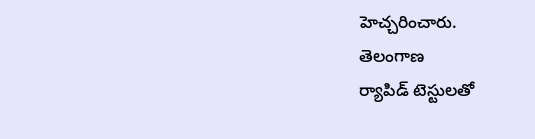హెచ్చరించారు.
తెలంగాణ
ర్యాపిడ్ టెస్టులతో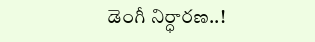డెంగీ నిర్ధారణ..!